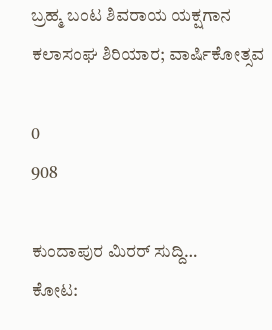ಬ್ರಹ್ಮ ಬಂಟ ಶಿವರಾಯ ಯಕ್ಷಗಾನ ಕಲಾಸಂಘ ಶಿರಿಯಾರ; ವಾರ್ಷಿಕೋತ್ಸವ

0
908

ಕುಂದಾಪುರ ಮಿರರ್ ಸುದ್ದಿ…
ಕೋಟ: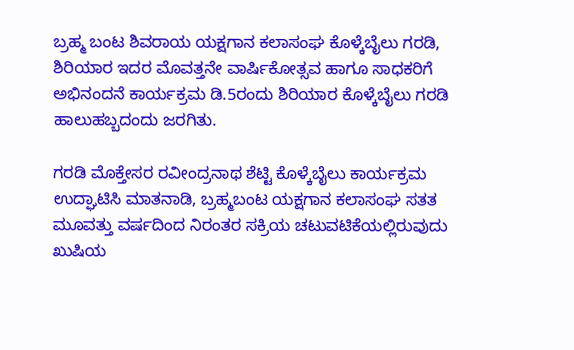ಬ್ರಹ್ಮ ಬಂಟ ಶಿವರಾಯ ಯಕ್ಷಗಾನ ಕಲಾಸಂಘ ಕೊಳ್ಕೆಬೈಲು ಗರಡಿ, ಶಿರಿಯಾರ ಇದರ ಮೊವತ್ತನೇ ವಾರ್ಷಿಕೋತ್ಸವ ಹಾಗೂ ಸಾಧಕರಿಗೆ ಅಭಿನಂದನೆ ಕಾರ್ಯಕ್ರಮ ಡಿ.5ರಂದು ಶಿರಿಯಾರ ಕೊಳ್ಕೆಬೈಲು ಗರಡಿ ಹಾಲುಹಬ್ಬದಂದು ಜರಗಿತು.

ಗರಡಿ ಮೊಕ್ತೇಸರ ರವೀಂದ್ರನಾಥ ಶೆಟ್ಟಿ ಕೊಳ್ಕೆಬೈಲು ಕಾರ್ಯಕ್ರಮ ಉದ್ಘಾಟಿಸಿ ಮಾತನಾಡಿ, ಬ್ರಹ್ಮಬಂಟ ಯಕ್ಷಗಾನ ಕಲಾಸಂಘ ಸತತ ಮೂವತ್ತು ವರ್ಷದಿಂದ ನಿರಂತರ ಸಕ್ರಿಯ ಚಟುವಟಿಕೆಯಲ್ಲಿರುವುದು ಖುಷಿಯ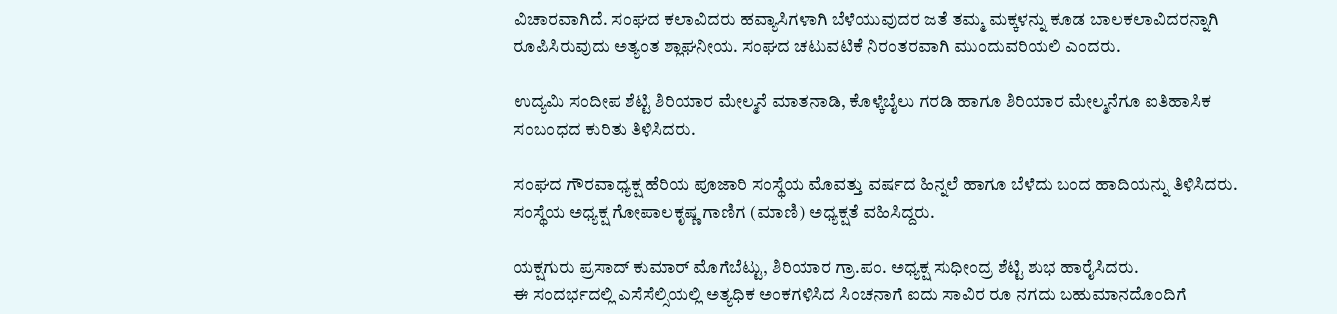ವಿಚಾರವಾಗಿದೆ. ಸಂಘದ ಕಲಾವಿದರು ಹವ್ಯಾಸಿಗಳಾಗಿ ಬೆಳೆಯುವುದರ ಜತೆ ತಮ್ಮ ಮಕ್ಕಳನ್ನು ಕೂಡ ಬಾಲಕಲಾವಿದರನ್ನಾಗಿ ರೂಪಿಸಿರುವುದು ಅತ್ಯಂತ ಶ್ಲಾಘನೀಯ. ಸಂಘದ ಚಟುವಟಿಕೆ ನಿರಂತರವಾಗಿ ಮುಂದುವರಿಯಲಿ ಎಂದರು.

ಉದ್ಯಮಿ ಸಂದೀಪ ಶೆಟ್ಟಿ ಶಿರಿಯಾರ ಮೇಲ್ಮನೆ ಮಾತನಾಡಿ, ಕೊಳ್ಕೆಬೈಲು ಗರಡಿ ಹಾಗೂ ಶಿರಿಯಾರ ಮೇಲ್ಮನೆಗೂ ಐತಿಹಾಸಿಕ ಸಂಬಂಧದ ಕುರಿತು ತಿಳಿಸಿದರು.

ಸಂಘದ ಗೌರವಾಧ್ಯಕ್ಷ ಹೆರಿಯ ಪೂಜಾರಿ ಸಂಸ್ಥೆಯ ಮೊವತ್ತು ವರ್ಷದ ಹಿನ್ನಲೆ ಹಾಗೂ ಬೆಳೆದು ಬಂದ ಹಾದಿಯನ್ನು ತಿಳಿಸಿದರು.
ಸಂಸ್ಥೆಯ ಅಧ್ಯಕ್ಷ ಗೋಪಾಲಕೃಷ್ಣ ಗಾಣಿಗ (ಮಾಣಿ) ಅಧ್ಯಕ್ಷತೆ ವಹಿಸಿದ್ದರು.

ಯಕ್ಷಗುರು ಪ್ರಸಾದ್ ಕುಮಾರ್ ಮೊಗೆಬೆಟ್ಟು, ಶಿರಿಯಾರ ಗ್ರಾ.ಪಂ. ಅಧ್ಯಕ್ಷ ಸುಧೀಂದ್ರ ಶೆಟ್ಟಿ ಶುಭ ಹಾರೈಸಿದರು.
ಈ ಸಂದರ್ಭದಲ್ಲಿ ಎಸೆಸೆಲ್ಸಿಯಲ್ಲಿ ಅತ್ಯಧಿಕ ಅಂಕಗಳಿಸಿದ ಸಿಂಚನಾಗೆ ಐದು ಸಾವಿರ ರೂ ನಗದು ಬಹುಮಾನದೊಂದಿಗೆ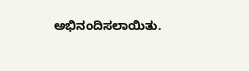ಅಭಿನಂದಿಸಲಾಯಿತು.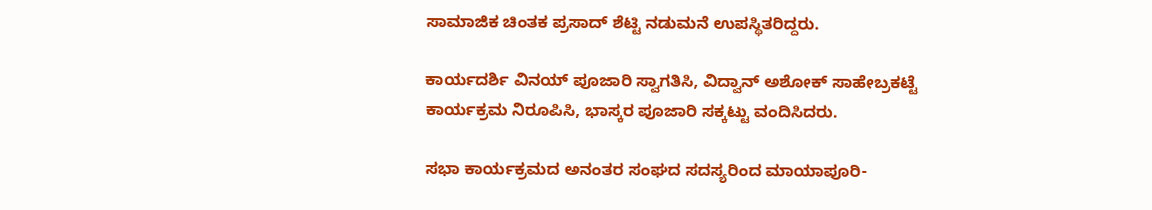ಸಾಮಾಜಿಕ ಚಿಂತಕ ಪ್ರಸಾದ್ ಶೆಟ್ಟಿ ನಡುಮನೆ ಉಪಸ್ಥಿತರಿದ್ದರು.

ಕಾರ್ಯದರ್ಶಿ ವಿನಯ್ ಪೂಜಾರಿ ಸ್ವಾಗತಿಸಿ, ವಿದ್ವಾನ್ ಅಶೋಕ್ ಸಾಹೇಬ್ರಕಟ್ಟೆ ಕಾರ್ಯಕ್ರಮ ನಿರೂಪಿಸಿ, ಭಾಸ್ಕರ ಪೂಜಾರಿ ಸಕ್ಕಟ್ಟು ವಂದಿಸಿದರು.

ಸಭಾ ಕಾರ್ಯಕ್ರಮದ ಅನಂತರ ಸಂಘದ ಸದಸ್ಯರಿಂದ ಮಾಯಾಪೂರಿ-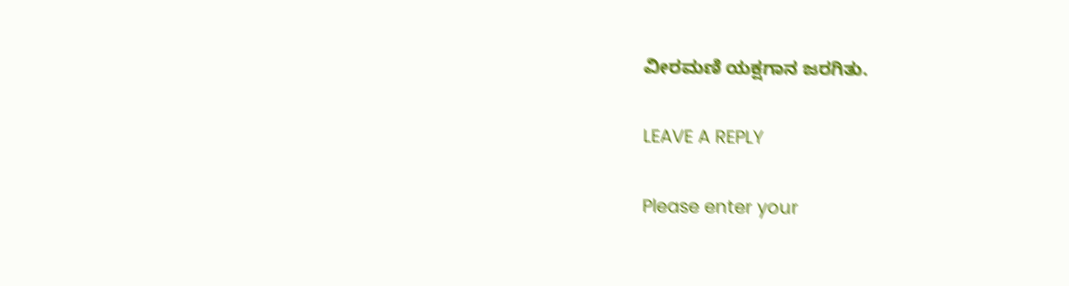ವೀರಮಣಿ ಯಕ್ಷಗಾನ ಜರಗಿತು.

LEAVE A REPLY

Please enter your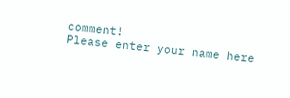comment!
Please enter your name here